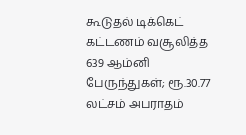கூடுதல் டிக்கெட் கட்டணம் வசூலித்த 639 ஆம்னி பேருந்துகள்; ரூ.30.77 லட்சம் அபராதம்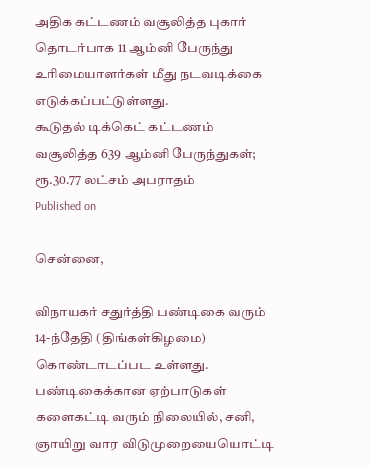அதிக கட்டணம் வசூலித்த புகார் தொடர்பாக 11 ஆம்னி பேருந்து உரிமையாளர்கள் மீது நடவடிக்கை எடுக்கப்பட்டுள்ளது.
கூடுதல் டிக்கெட் கட்டணம் வசூலித்த 639 ஆம்னி பேருந்துகள்; ரூ.30.77 லட்சம் அபராதம்
Published on

சென்னை,

விநாயகர் சதுர்த்தி பண்டிகை வரும் 14-ந்தேதி (திங்கள்கிழமை) கொண்டாடப்பட உள்ளது. பண்டிகைக்கான ஏற்பாடுகள் களைகட்டி வரும் நிலையில், சனி, ஞாயிறு வார விடுமுறையையொட்டி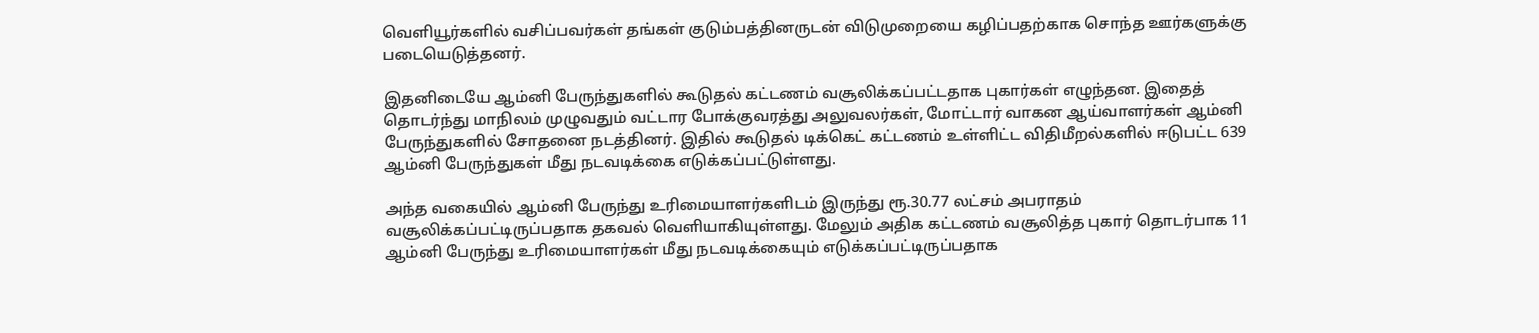வெளியூர்களில் வசிப்பவர்கள் தங்கள் குடும்பத்தினருடன் விடுமுறையை கழிப்பதற்காக சொந்த ஊர்களுக்கு படையெடுத்தனர்.

இதனிடையே ஆம்னி பேருந்துகளில் கூடுதல் கட்டணம் வசூலிக்கப்பட்டதாக புகார்கள் எழுந்தன. இதைத் தொடர்ந்து மாநிலம் முழுவதும் வட்டார போக்குவரத்து அலுவலர்கள், மோட்டார் வாகன ஆய்வாளர்கள் ஆம்னி பேருந்துகளில் சோதனை நடத்தினர். இதில் கூடுதல் டிக்கெட் கட்டணம் உள்ளிட்ட விதிமீறல்களில் ஈடுபட்ட 639 ஆம்னி பேருந்துகள் மீது நடவடிக்கை எடுக்கப்பட்டுள்ளது.

அந்த வகையில் ஆம்னி பேருந்து உரிமையாளர்களிடம் இருந்து ரூ.30.77 லட்சம் அபராதம் வசூலிக்கப்பட்டிருப்பதாக தகவல் வெளியாகியுள்ளது. மேலும் அதிக கட்டணம் வசூலித்த புகார் தொடர்பாக 11 ஆம்னி பேருந்து உரிமையாளர்கள் மீது நடவடிக்கையும் எடுக்கப்பட்டிருப்பதாக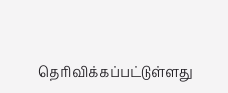தெரிவிக்கப்பட்டுள்ளது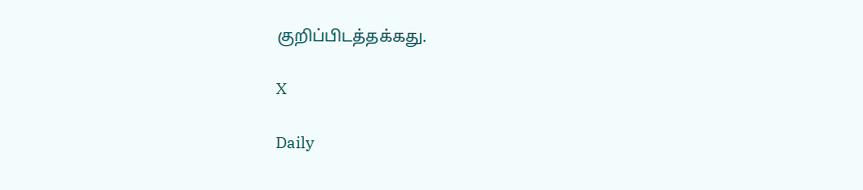குறிப்பிடத்தக்கது.

X

Daily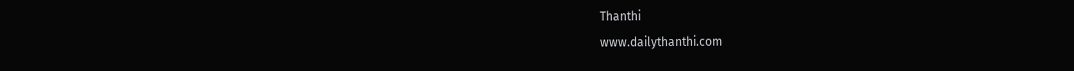Thanthi
www.dailythanthi.com